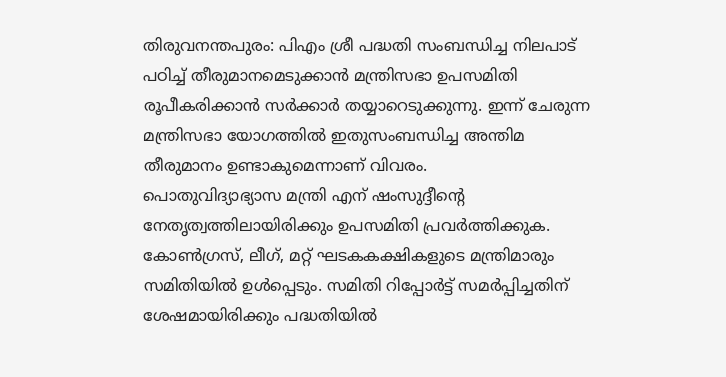തിരുവനന്തപുരം: പിഎം ശ്രീ പദ്ധതി സംബന്ധിച്ച നിലപാട് പഠിച്ച് തീരുമാനമെടുക്കാൻ മന്ത്രിസഭാ ഉപസമിതി രൂപീകരിക്കാൻ സർക്കാർ തയ്യാറെടുക്കുന്നു. ഇന്ന് ചേരുന്ന മന്ത്രിസഭാ യോഗത്തിൽ ഇതുസംബന്ധിച്ച അന്തിമ തീരുമാനം ഉണ്ടാകുമെന്നാണ് വിവരം.
പൊതുവിദ്യാഭ്യാസ മന്ത്രി എന് ഷംസുദ്ദീന്റെ നേതൃത്വത്തിലായിരിക്കും ഉപസമിതി പ്രവർത്തിക്കുക. കോൺഗ്രസ്, ലീഗ്, മറ്റ് ഘടകകക്ഷികളുടെ മന്ത്രിമാരും സമിതിയിൽ ഉൾപ്പെടും. സമിതി റിപ്പോർട്ട് സമർപ്പിച്ചതിന് ശേഷമായിരിക്കും പദ്ധതിയിൽ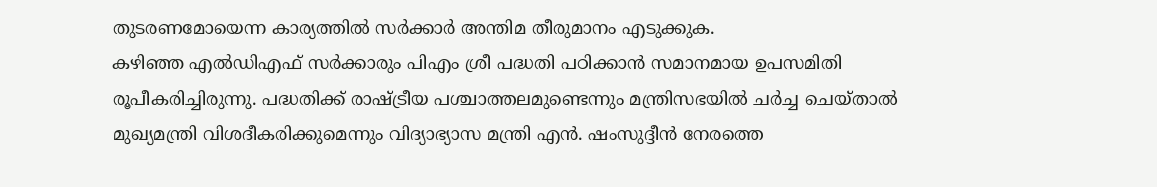തുടരണമോയെന്ന കാര്യത്തിൽ സർക്കാർ അന്തിമ തീരുമാനം എടുക്കുക.
കഴിഞ്ഞ എൽഡിഎഫ് സർക്കാരും പിഎം ശ്രീ പദ്ധതി പഠിക്കാൻ സമാനമായ ഉപസമിതി രൂപീകരിച്ചിരുന്നു. പദ്ധതിക്ക് രാഷ്ട്രീയ പശ്ചാത്തലമുണ്ടെന്നും മന്ത്രിസഭയിൽ ചർച്ച ചെയ്താൽ മുഖ്യമന്ത്രി വിശദീകരിക്കുമെന്നും വിദ്യാഭ്യാസ മന്ത്രി എൻ. ഷംസുദ്ദീൻ നേരത്തെ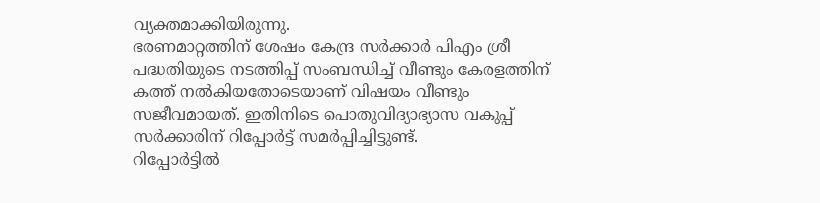വ്യക്തമാക്കിയിരുന്നു.
ഭരണമാറ്റത്തിന് ശേഷം കേന്ദ്ര സർക്കാർ പിഎം ശ്രീ പദ്ധതിയുടെ നടത്തിപ്പ് സംബന്ധിച്ച് വീണ്ടും കേരളത്തിന് കത്ത് നൽകിയതോടെയാണ് വിഷയം വീണ്ടും സജീവമായത്. ഇതിനിടെ പൊതുവിദ്യാഭ്യാസ വകുപ്പ് സർക്കാരിന് റിപ്പോർട്ട് സമർപ്പിച്ചിട്ടുണ്ട്.
റിപ്പോർട്ടിൽ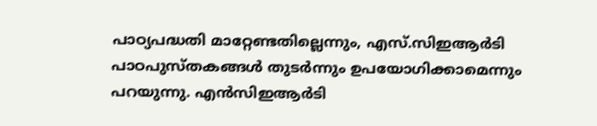പാഠ്യപദ്ധതി മാറ്റേണ്ടതില്ലെന്നും, എസ്.സിഇആർടി പാഠപുസ്തകങ്ങൾ തുടർന്നും ഉപയോഗിക്കാമെന്നും പറയുന്നു. എൻസിഇആർടി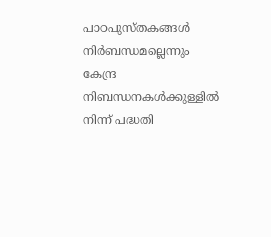പാഠപുസ്തകങ്ങൾ നിർബന്ധമല്ലെന്നും കേന്ദ്ര നിബന്ധനകൾക്കുള്ളിൽ നിന്ന് പദ്ധതി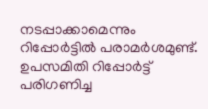നടപ്പാക്കാമെന്നും റിപ്പോർട്ടിൽ പരാമർശമുണ്ട്. ഉപസമിതി റിപ്പോർട്ട് പരിഗണിച്ച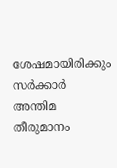ശേഷമായിരിക്കും സർക്കാർ അന്തിമ തീരുമാനം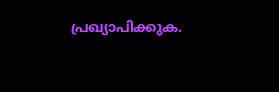പ്രഖ്യാപിക്കുക.